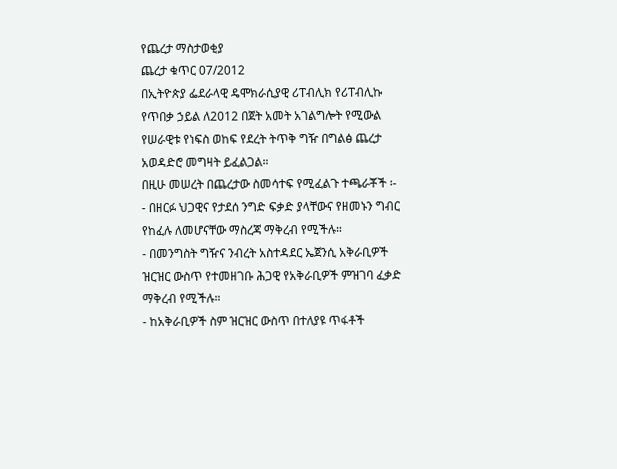የጨረታ ማስታወቂያ
ጨረታ ቁጥር 07/2012
በኢትዮጵያ ፌደራላዊ ዴሞክራሲያዊ ሪፐብሊክ የሪፐብሊኩ የጥበቃ ኃይል ለ2012 በጀት አመት አገልግሎት የሚውል የሠራዊቱ የነፍስ ወከፍ የደረት ትጥቅ ግዥ በግልፅ ጨረታ አወዳድሮ መግዛት ይፈልጋል።
በዚሁ መሠረት በጨረታው ስመሳተፍ የሚፈልጉ ተጫራቾች ፡-
- በዘርፉ ህጋዊና የታደሰ ንግድ ፍቃድ ያላቸውና የዘመኑን ግብር የከፈሉ ለመሆናቸው ማስረጃ ማቅረብ የሚችሉ።
- በመንግስት ግዥና ንብረት አስተዳደር ኤጀንሲ አቅራቢዎች ዝርዝር ውስጥ የተመዘገቡ ሕጋዊ የአቅራቢዎች ምዝገባ ፈቃድ ማቅረብ የሚችሉ።
- ከአቅራቢዎች ስም ዝርዝር ውስጥ በተለያዩ ጥፋቶች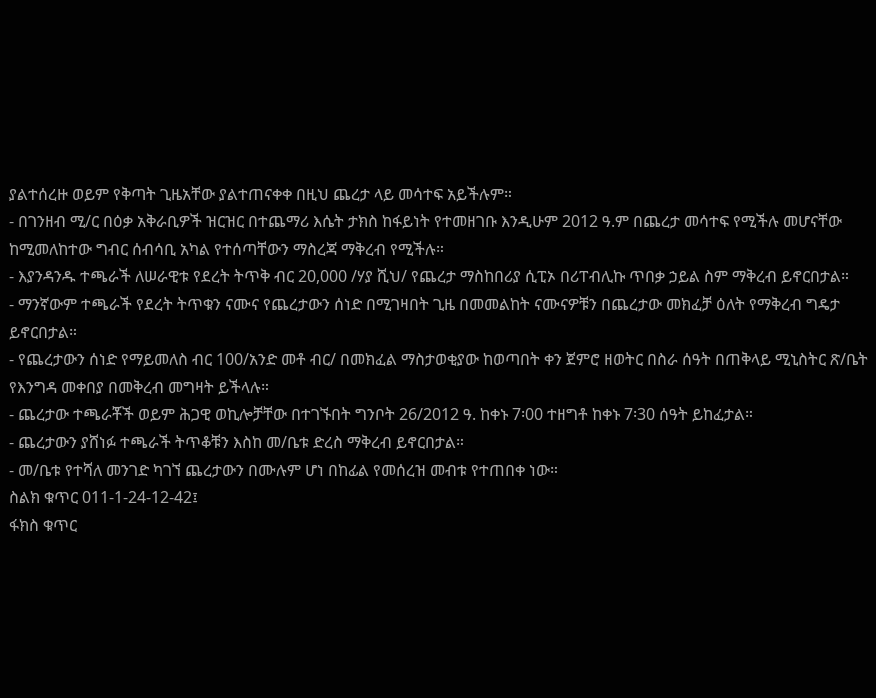ያልተሰረዙ ወይም የቅጣት ጊዜአቸው ያልተጠናቀቀ በዚህ ጨረታ ላይ መሳተፍ አይችሉም።
- በገንዘብ ሚ/ር በዕቃ አቅራቢዎች ዝርዝር በተጨማሪ እሴት ታክስ ከፋይነት የተመዘገቡ እንዲሁም 2012 ዓ.ም በጨረታ መሳተፍ የሚችሉ መሆናቸው ከሚመለከተው ግብር ሰብሳቢ አካል የተሰጣቸውን ማስረጃ ማቅረብ የሚችሉ።
- እያንዳንዱ ተጫራች ለሠራዊቱ የደረት ትጥቅ ብር 20,000 /ሃያ ሺህ/ የጨረታ ማስከበሪያ ሲፒኦ በሪፐብሊኩ ጥበቃ ኃይል ስም ማቅረብ ይኖርበታል።
- ማንኛውም ተጫራች የደረት ትጥቁን ናሙና የጨረታውን ሰነድ በሚገዛበት ጊዜ በመመልከት ናሙናዎቹን በጨረታው መክፈቻ ዕለት የማቅረብ ግዴታ ይኖርበታል።
- የጨረታውን ሰነድ የማይመለስ ብር 100/አንድ መቶ ብር/ በመክፈል ማስታወቂያው ከወጣበት ቀን ጀምሮ ዘወትር በስራ ሰዓት በጠቅላይ ሚኒስትር ጽ/ቤት የእንግዳ መቀበያ በመቅረብ መግዛት ይችላሉ።
- ጨረታው ተጫራቾች ወይም ሕጋዊ ወኪሎቻቸው በተገኙበት ግንቦት 26/2012 ዓ. ከቀኑ 7፡00 ተዘግቶ ከቀኑ 7፡30 ሰዓት ይከፈታል።
- ጨረታውን ያሸነፉ ተጫራች ትጥቆቹን እስከ መ/ቤቱ ድረስ ማቅረብ ይኖርበታል።
- መ/ቤቱ የተሻለ መንገድ ካገኘ ጨረታውን በሙሉም ሆነ በከፊል የመሰረዝ መብቱ የተጠበቀ ነው።
ስልክ ቁጥር 011-1-24-12-42፤
ፋክስ ቁጥር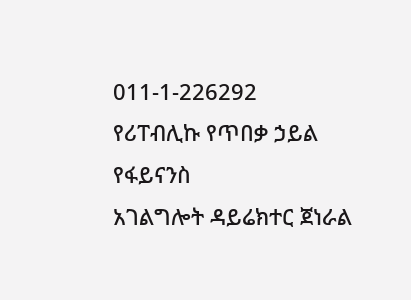011-1-226292
የሪፐብሊኩ የጥበቃ ኃይል የፋይናንስ
አገልግሎት ዳይሬክተር ጀነራል